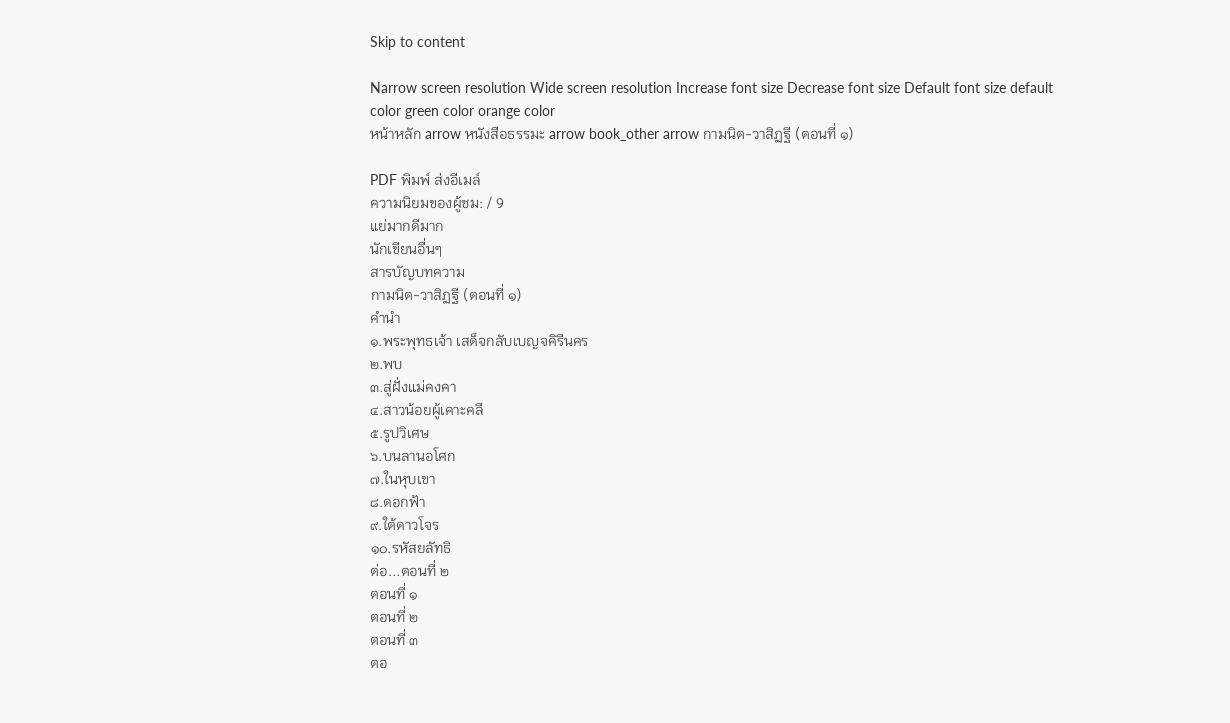Skip to content

Narrow screen resolution Wide screen resolution Increase font size Decrease font size Default font size default color green color orange color
หน้าหลัก arrow หนังสือธรรมะ arrow book_other arrow กามนิต-วาสิฏฐี (ตอนที่ ๑)

PDF พิมพ์ ส่งอีเมล์
ความนิยมของผู้ชม: / 9
แย่มากดีมาก
นักเขียนอื่นๆ
สารบัญบทความ
กามนิต-วาสิฏฐี (ตอนที่ ๑)
คำนำ
๑.พระพุทธเจ้า เสด็จกลับเบญจคิรีนคร
๒.พบ
๓.สู่ฝั่งแม่คงคา
๔.สาวน้อยผู้เคาะคลี
๕.รูปวิเศษ
๖.บนลานอโศก
๗.ในหุบเขา
๘.ดอกฟ้า
๙.ใต้ดาวโจร
๑๐.รหัสยลัทธิ
ต่อ...ตอนที่ ๒
ตอนที่ ๑
ตอนที่ ๒
ตอนที่ ๓
ตอ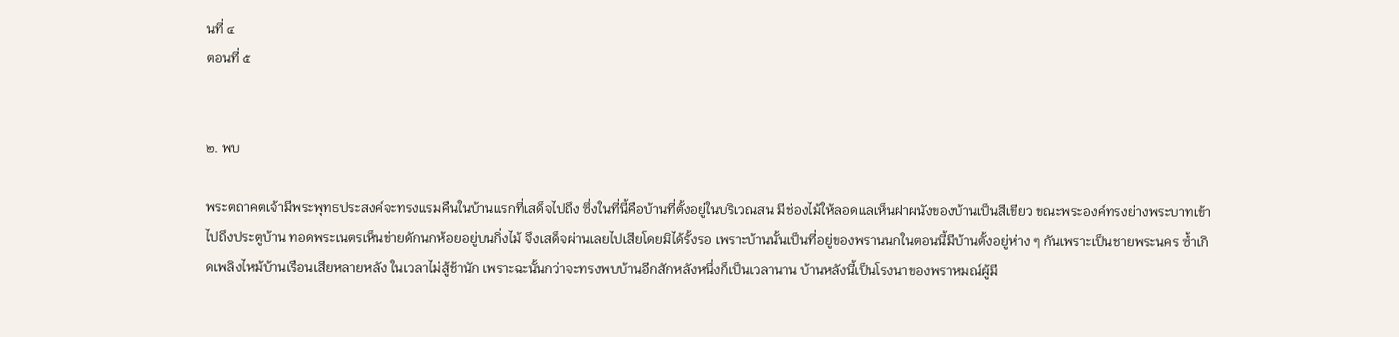นที่ ๔
ตอนที่ ๕


๒. พบ

พระตถาคตเจ้ามีพระพุทธประสงค์จะทรงแรมคืนในบ้านแรกที่เสด็จไปถึง ซึ่งในที่นี้คือบ้านที่ตั้งอยู่ในบริเวณสน มีช่องไม้ให้ลอดแลเห็นฝาผนังของบ้านเป็นสีเขียว ขณะพระองค์ทรงย่างพระบาทเข้าไปถึงประตูบ้าน ทอดพระเนตรเห็นข่ายดักนกห้อยอยู่บนกิ่งไม้ จึงเสด็จผ่านเลยไปเสียโดยมิได้รั้งรอ เพราะบ้านนั้นเป็นที่อยู่ของพรานนกในตอนนี้มีบ้านตั้งอยู่ห่าง ๆ กันเพราะเป็นชายพระนคร ซ้ำเกิดเพลิงไหม้บ้านเรือนเสียหลายหลัง ในเวลาไม่สู้ช้านัก เพราะฉะนั้นกว่าจะทรงพบบ้านอีกสักหลังหนึ่งก็เป็นเวลานาน บ้านหลังนี้เป็นโรงนาของพราหมณ์ผู้มี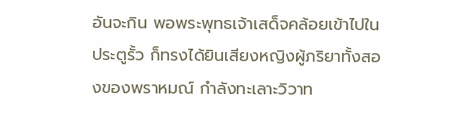อันจะกิน พอพระพุทธเจ้าเสด็จคล้อยเข้าไปในประตูรั้ว ก็ทรงได้ยินเสียงหญิงผู้ภริยาทั้งสองของพราหมณ์ กำลังทะเลาะวิวาท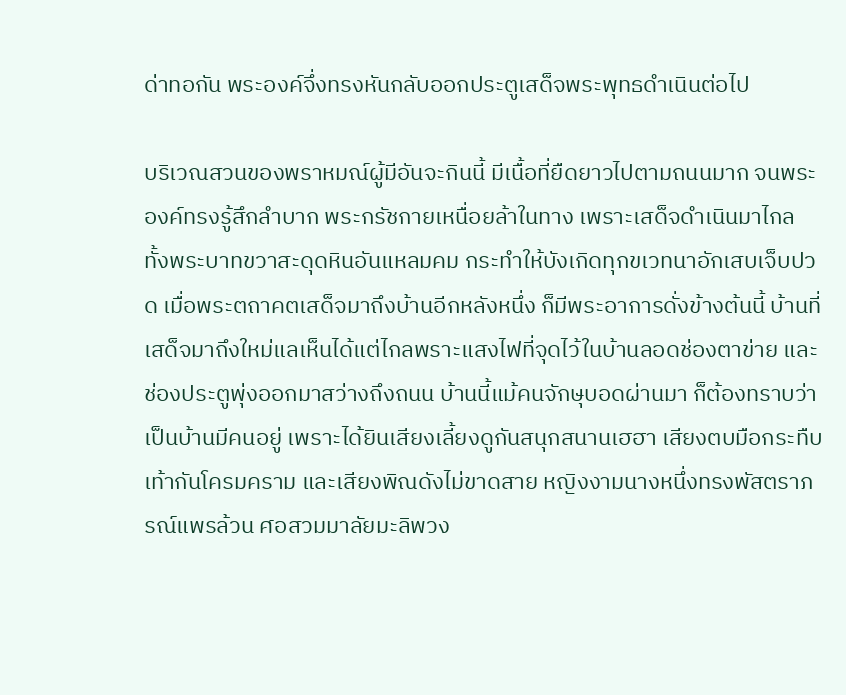ด่าทอกัน พระองค์จึ่งทรงหันกลับออกประตูเสด็จพระพุทธดำเนินต่อไป

บริเวณสวนของพราหมณ์ผู้มีอันจะกินนี้ มีเนื้อที่ยืดยาวไปตามถนนมาก จนพระองค์ทรงรู้สึกลำบาก พระกรัชกายเหนื่อยล้าในทาง เพราะเสด็จดำเนินมาไกล ทั้งพระบาทขวาสะดุดหินอันแหลมคม กระทำให้บังเกิดทุกขเวทนาอักเสบเจ็บปวด เมื่อพระตถาคตเสด็จมาถึงบ้านอีกหลังหนึ่ง ก็มีพระอาการดั่งข้างต้นนี้ บ้านที่เสด็จมาถึงใหม่แลเห็นได้แต่ไกลพราะแสงไฟที่จุดไว้ในบ้านลอดช่องตาข่าย และช่องประตูพุ่งออกมาสว่างถึงถนน บ้านนี้แม้คนจักษุบอดผ่านมา ก็ต้องทราบว่าเป็นบ้านมีคนอยู่ เพราะได้ยินเสียงเลี้ยงดูกันสนุกสนานเฮฮา เสียงตบมือกระทืบเท้ากันโครมคราม และเสียงพิณดังไม่ขาดสาย หญิงงามนางหนึ่งทรงพัสตราภรณ์แพรล้วน ศอสวมมาลัยมะลิพวง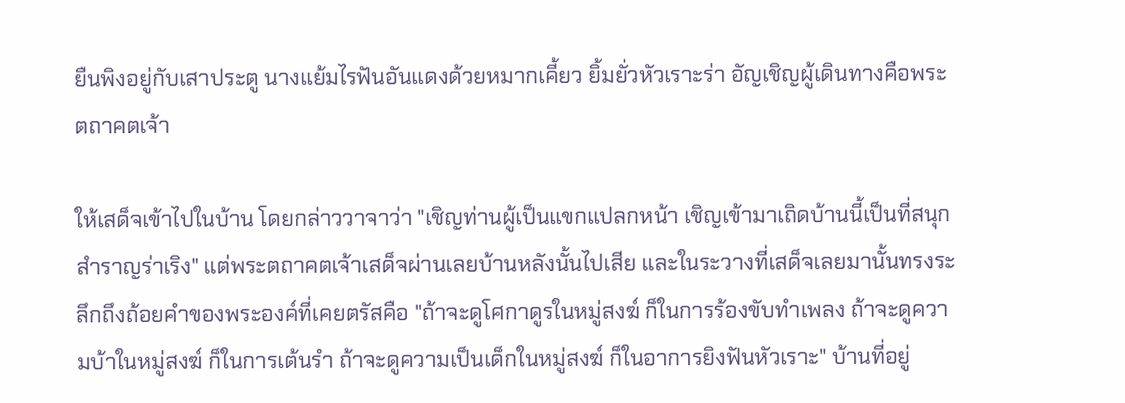ยืนพิงอยู่กับเสาประตู นางแย้มไรฟันอันแดงด้วยหมากเคี้ยว ยิ้มยั่วหัวเราะร่า อัญเชิญผู้เดินทางคือพระตถาคตเจ้า

ให้เสด็จเข้าไปในบ้าน โดยกล่าววาจาว่า "เชิญท่านผู้เป็นแขกแปลกหน้า เชิญเข้ามาเถิดบ้านนี้เป็นที่สนุกสำราญร่าเริง" แต่พระตถาคตเจ้าเสด็จผ่านเลยบ้านหลังนั้นไปเสีย และในระวางที่เสด็จเลยมานั้นทรงระลึกถึงถ้อยคำของพระองค์ที่เคยตรัสคือ "ถ้าจะดูโศกาดูรในหมู่สงฆ์ ก็ในการร้องขับทำเพลง ถ้าจะดูความบ้าในหมู่สงฆ์ ก็ในการเต้นรำ ถ้าจะดูความเป็นเด็กในหมู่สงฆ์ ก็ในอาการยิงฟันหัวเราะ" บ้านที่อยู่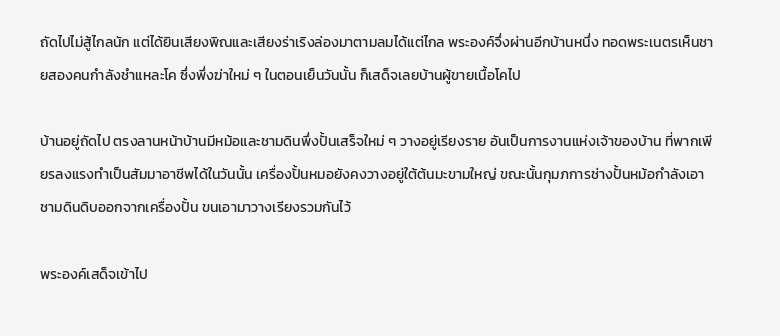ถัดไปไม่สู้ไกลนัก แต่ได้ยินเสียงพิณและเสียงร่าเริงล่องมาตามลมได้แต่ไกล พระองค์จึ่งผ่านอีกบ้านหนึ่ง ทอดพระเนตรเห็นชายสองคนกำลังชำแหละโค ซึ่งพึ่งฆ่าใหม่ ๆ ในตอนเย็นวันนั้น ก็เสด็จเลยบ้านผู้ขายเนื้อโคไป

บ้านอยู่ถัดไป ตรงลานหน้าบ้านมีหม้อและชามดินพึ่งปั้นเสร็จใหม่ ๆ วางอยู่เรียงราย อันเป็นการงานแห่งเจ้าของบ้าน ที่พากเพียรลงแรงทำเป็นสัมมาอาชีพได้ในวันนั้น เครื่องปั้นหมอยังคงวางอยู่ใต้ต้นมะขามใหญ่ ขณะนั้นกุมภการช่างปั้นหม้อกำลังเอาชามดินดิบออกจากเครื่องปั้น ขนเอามาวางเรียงรวมกันไว้

พระองค์เสด็จเข้าไป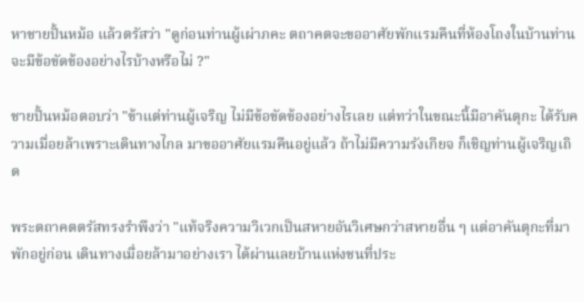หาชายปั้นหม้อ แล้วตรัสว่า "ดูก่อนท่านผู้เผ่าภคะ ตถาคตจะขออาศัยพักแรมคืนที่ห้องโถงในบ้านท่าน จะมีข้อขัดข้องอย่างไรบ้างหรือไม่ ?"

ชายปั้นหม้อตอบว่า "ข้าแต่ท่านผู้เจริญ ไม่มีข้อขัดข้องอย่างไรเลย แต่ทว่าในขณะนี้มีอาคันตุกะ ได้รับความเมื่อยล้าเพราะเดินทางไกล มาขออาศัยแรมคืนอยู่แล้ว ถ้าไม่มีความรังเกียจ ก็เชิญท่านผู้เจริญเถิด

พระตถาคตตรัสทรงรำพึงว่า "แท้จริงความวิเวกเป็นสหายอันวิเศษกว่าสหายอื่น ๆ แต่อาคันตุกะที่มาพักอยู่ก่อน เดินทางเมื่อยล้ามาอย่างเรา ได้ผ่านเลยบ้านแห่งชนที่ประ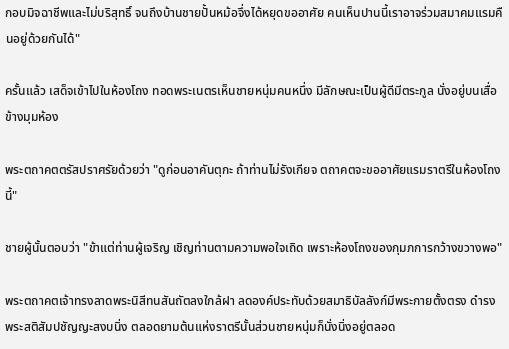กอบมิจฉาชีพและไม่บริสุทธิ์ จนถึงบ้านชายปั้นหม้อจึ่งได้หยุดขออาศัย คนเห็นปานนี้เราอาจร่วมสมาคมแรมคืนอยู่ด้วยกันได้"

ครั้นแล้ว เสด็จเข้าไปในห้องโถง ทอดพระเนตรเห็นชายหนุ่มคนหนึ่ง มีลักษณะเป็นผู้ดีมีตระกูล นั่งอยู่บนเสื่อข้างมุมห้อง

พระตถาคตตรัสปราศรัยด้วยว่า "ดูก่อนอาคันตุกะ ถ้าท่านไม่รังเกียจ ตถาคตจะขออาศัยแรมราตรีในห้องโถงนี้"

ชายผู้นั้นตอบว่า "ข้าแต่ท่านผู้เจริญ เชิญท่านตามความพอใจเถิด เพราะห้องโถงของกุมภการกว้างขวางพอ"

พระตถาคตเจ้าทรงลาดพระนิสีทนสันถัตลงใกล้ฝา ลดองค์ประทับด้วยสมาธิบัลลังก์มีพระกายตั้งตรง ดำรงพระสติสัมปชัญญะสงบนิ่ง ตลอดยามต้นแห่งราตรีนั้นส่วนชายหนุ่มก็นั่งนิ่งอยู่ตลอด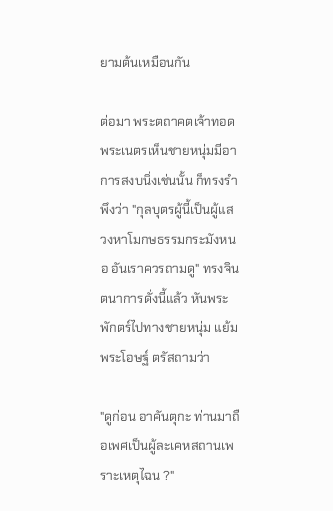ยามต้นเหมือนกัน

ต่อมา พระตถาคตเจ้าทอดพระเนตรเห็นชายหนุ่มมีอาการสงบนิ่งเช่นนั้น ก็ทรงรำพึงว่า "กุลบุตรผู้นี้เป็นผู้แสวงหาโมกษธรรมกระมังหนอ อันเราควรถามดู" ทรงจินตนาการดั่งนี้แล้ว หันพระพักตร์ไปทางชายหนุ่ม แย้มพระโอษฐ์ ตรัสถามว่า

"ดูก่อน อาคันตุกะ ท่านมาถือเพศเป็นผู้ละเคหสถานเพราะเหตุไฉน ?"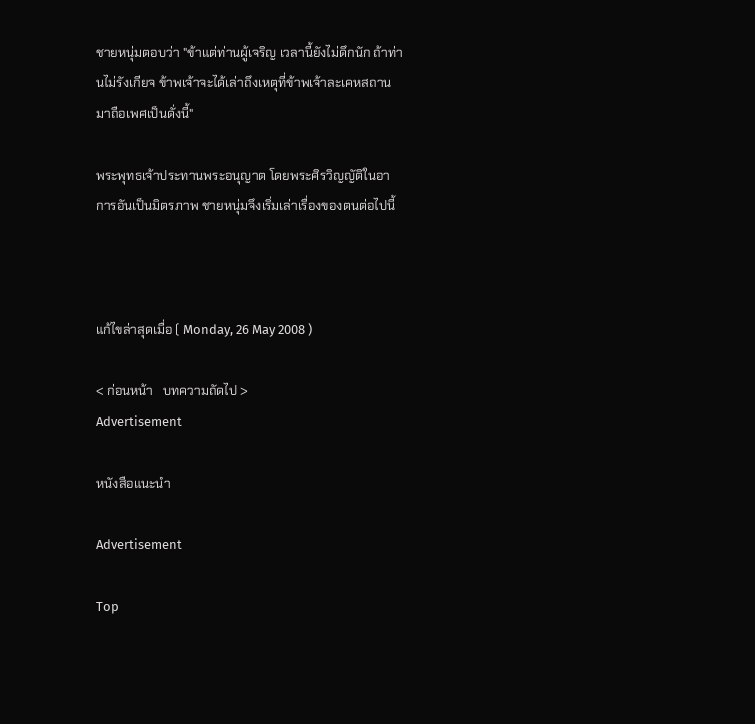ชายหนุ่มตอบว่า "ข้าแต่ท่านผู้เจริญ เวลานี้ยังไม่ดึกนัก ถ้าท่านไม่รังเกียจ ข้าพเจ้าจะได้เล่าถึงเหตุที่ข้าพเจ้าละเคหสถานมาถือเพศเป็นดั่งนี้"

พระพุทธเจ้าประทานพระอนุญาต โดยพระศิรวิญญัติในอาการอันเป็นมิตรภาพ ชายหนุ่มจึงเริ่มเล่าเรื่องของตนต่อไปนี้



แก้ไขล่าสุดเมื่อ ( Monday, 26 May 2008 )

< ก่อนหน้า   บทความถัดไป >
Advertisement

หนังสือแนะนำ

Advertisement

Top